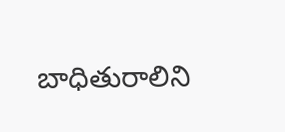బాధితురాలిని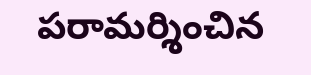పరామర్శించిన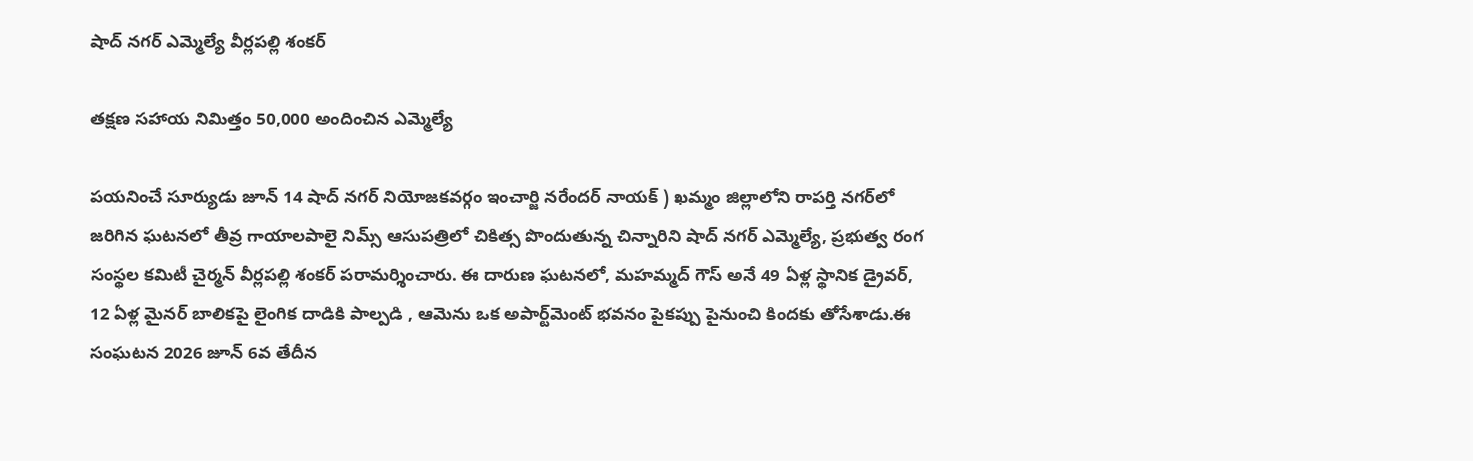షాద్ నగర్ ఎమ్మెల్యే వీర్లపల్లి శంకర్

తక్షణ సహాయ నిమిత్తం 50,000 అందించిన ఎమ్మెల్యే

పయనించే సూర్యుడు జూన్ 14 షాద్ నగర్ నియోజకవర్గం ఇంచార్జి నరేందర్ నాయక్ ) ఖమ్మం జిల్లాలోని రాపర్తి నగర్‌లో జరిగిన ఘటనలో తీవ్ర గాయాలపాలై నిమ్స్ ఆసుపత్రిలో చికిత్స పొందుతున్న చిన్నారిని షాద్ నగర్ ఎమ్మెల్యే, ప్రభుత్వ రంగ సంస్థల కమిటీ చైర్మన్ వీర్లపల్లి శంకర్ పరామర్శించారు. ఈ దారుణ ఘటనలో, మహమ్మద్ గౌస్ అనే 49 ఏళ్ల స్థానిక డ్రైవర్, 12 ఏళ్ల మైనర్ బాలికపై లైంగిక దాడికి పాల్పడి , ఆమెను ఒక అపార్ట్‌మెంట్ భవనం పైకప్పు పైనుంచి కిందకు తోసేశాడు.ఈ సంఘటన 2026 జూన్ 6వ తేదీన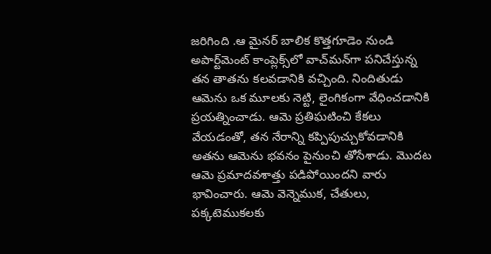జరిగింది .ఆ మైనర్ బాలిక కొత్తగూడెం నుండి అపార్ట్‌మెంట్ కాంప్లెక్స్‌లో వాచ్‌మన్‌గా పనిచేస్తున్న తన తాతను కలవడానికి వచ్చింది. నిందితుడు ఆమెను ఒక మూలకు నెట్టి, లైంగికంగా వేధించడానికి ప్రయత్నించాడు. ఆమె ప్రతిఘటించి కేకలు వేయడంతో, తన నేరాన్ని కప్పిపుచ్చుకోవడానికి అతను ఆమెను భవనం పైనుంచి తోసేశాడు. మొదట ఆమె ప్రమాదవశాత్తు పడిపోయిందని వారు భావించారు. ఆమె వెన్నెముక, చేతులు, పక్కటెముకలకు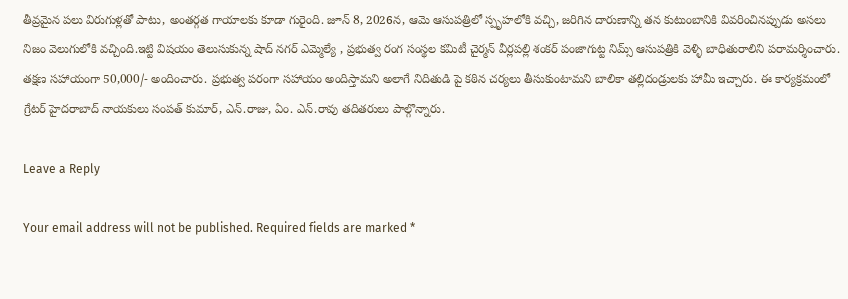తీవ్రమైన పలు విరుగుళ్లతో పాటు, అంతర్గత గాయాలకు కూడా గురైంది. జూన్ 8, 2026న, ఆమె ఆసుపత్రిలో స్పృహలోకి వచ్చి, జరిగిన దారుణాన్ని తన కుటుంబానికి వివరించినప్పుడు అసలు నిజం వెలుగులోకి వచ్చింది.ఇట్టి విషయం తెలుసుకున్న షాద్ నగర్ ఎమ్మెల్యే , ప్రభుత్వ రంగ సంస్థల కమిటీ చైర్మన్ వీర్లపల్లి శంకర్ పంజాగుట్ట నిమ్స్ ఆసుపత్రికి వెళ్ళి బాధితురాలిని పరామర్శించారు. తక్షణ సహాయంగా 50,000/- అందించారు. ప్రభుత్వ పరంగా సహాయం అందిస్తామని అలాగే నిదితుడి పై కఠిన చర్యలు తీసుకుంటామని బాలికా తల్లిదండ్రులకు హామీ ఇచ్చారు. ఈ కార్యక్రమంలో గ్రేటర్ హైదరాబాద్ నాయకులు సంపత్ కుమార్, ఎన్.రాజు, ఏం. ఎన్.రావు తదితరులు పాల్గొన్నారు.

Leave a Reply

Your email address will not be published. Required fields are marked *